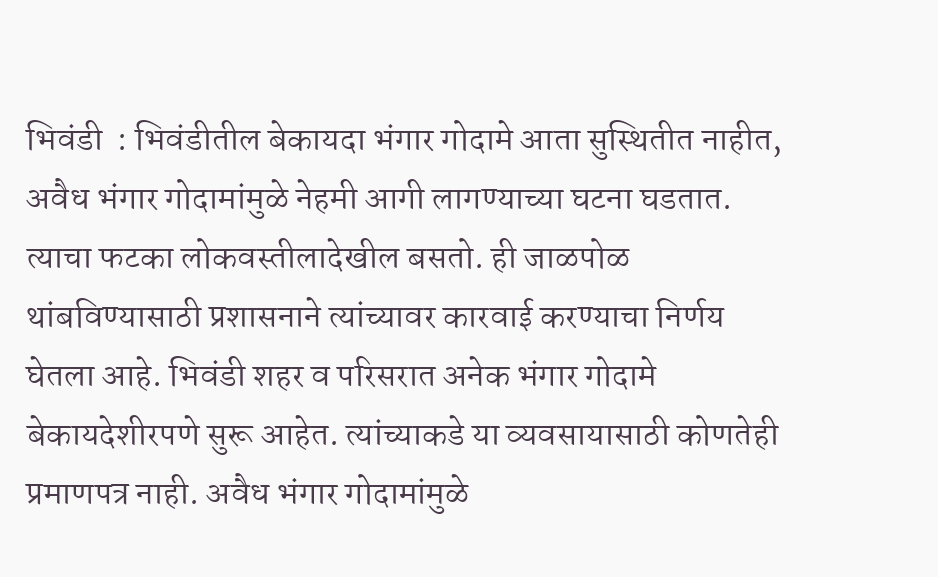भिवंडी  : भिवंडीतील बेकायदा भंगार गोदामे आता सुस्थितीत नाहीत, अवैध भंगार गोदामांमुळे नेहमी आगी लागण्याच्या घटना घडतात. त्याचा फटका लोकवस्तीलादेखील बसतो. ही जाळपोळ थांबविण्यासाठी प्रशासनाने त्यांच्यावर कारवाई करण्याचा निर्णय घेतला आहे. भिवंडी शहर व परिसरात अनेक भंगार गोदामे बेकायदेशीरपणे सुरू आहेत. त्यांच्याकडे या व्यवसायासाठी कोणतेही प्रमाणपत्र नाही. अवैध भंगार गोदामांमुळे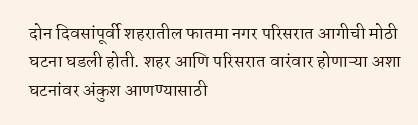दोन दिवसांपूर्वी शहरातील फातमा नगर परिसरात आगीची मोठी घटना घडली होती. शहर आणि परिसरात वारंवार होणाऱ्या अशा घटनांवर अंकुश आणण्यासाठी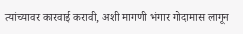त्यांच्यावर कारवाई करावी, अशी मागणी भंगार गोदामास लागून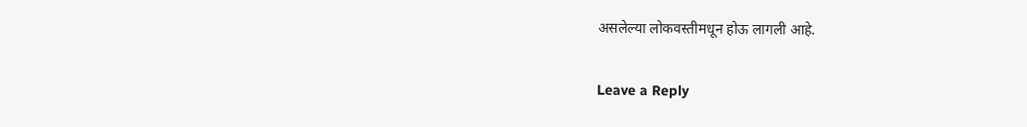असलेल्या लोकवस्तीमधून होऊ लागली आहे.

Leave a Reply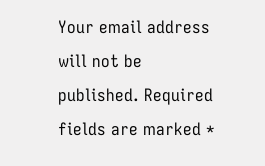Your email address will not be published. Required fields are marked *